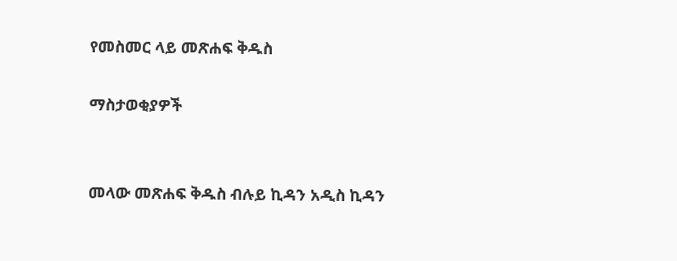የመስመር ላይ መጽሐፍ ቅዱስ

ማስታወቂያዎች


መላው መጽሐፍ ቅዱስ ብሉይ ኪዳን አዲስ ኪዳን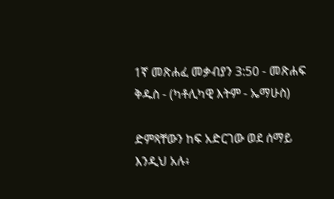1ኛ መጽሐፈ መቃብያን 3:50 - መጽሐፍ ቅዱስ - (ካቶሊካዊ እትም - ኤማሁስ)

ድምጻቸውን ከፍ አድርገው ወደ ሰማይ እንዲህ አሉ፥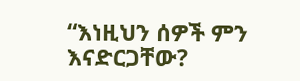“እነዚህን ሰዎች ምን እናድርጋቸው?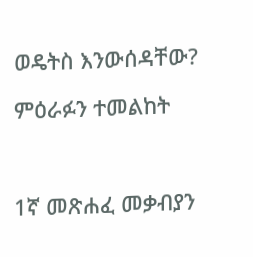ወዴትስ እንውሰዳቸው?

ምዕራፉን ተመልከት



1ኛ መጽሐፈ መቃብያን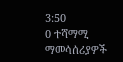3:50
0 ተሻማሚ ማመሳሰሪያዎች